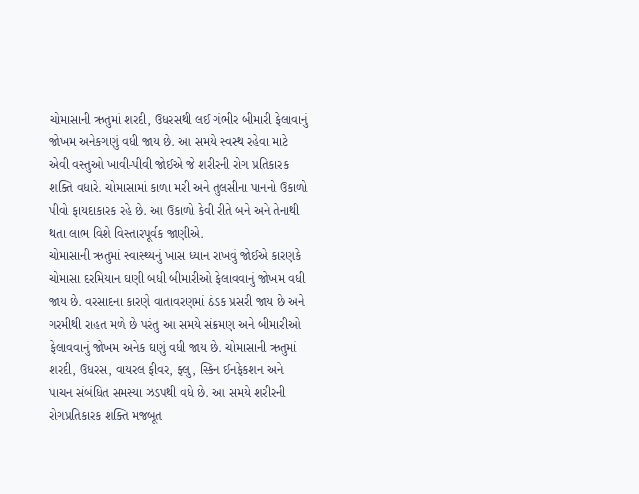ચોમાસાની ઋતુમાં શરદી, ઉધરસથી લઈ ગંભીર બીમારી ફેલાવાનું જોખમ અનેકગણું વધી જાય છે. આ સમયે સ્વસ્થ રહેવા માટે એવી વસ્તુઓ ખાવી-પીવી જોઈએ જે શરીરની રોગ પ્રતિકારક શક્તિ વધારે. ચોમાસામાં કાળા મરી અને તુલસીના પાનનો ઉકાળો પીવો ફાયદાકારક રહે છે. આ ઉકાળો કેવી રીતે બને અને તેનાથી થતા લાભ વિશે વિસ્તારપૂર્વક જાણીએ.
ચોમાસાની ઋતુમાં સ્વાસ્થ્યનું ખાસ ધ્યાન રાખવું જોઈએ કારણકે ચોમાસા દરમિયાન ઘણી બધી બીમારીઓ ફેલાવવાનું જોખમ વધી જાય છે. વરસાદના કારણે વાતાવરણમાં ઠંડક પ્રસરી જાય છે અને ગરમીથી રાહત મળે છે પરંતુ આ સમયે સંક્રમણ અને બીમારીઓ ફેલાવવાનું જોખમ અનેક ઘણું વધી જાય છે. ચોમાસાની ઋતુમાં શરદી, ઉધરસ, વાયરલ ફીવર, ફ્લુ, સ્કિન ઈનફેકશન અને પાચન સંબંધિત સમસ્યા ઝડપથી વધે છે. આ સમયે શરીરની રોગપ્રતિકારક શક્તિ મજબૂત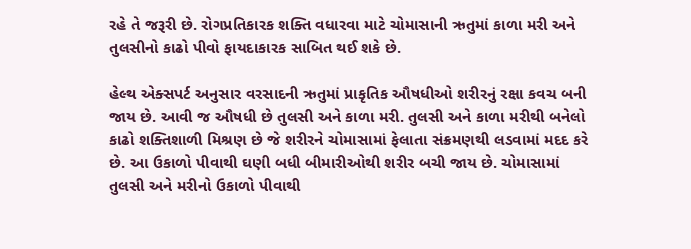રહે તે જરૂરી છે. રોગપ્રતિકારક શક્તિ વધારવા માટે ચોમાસાની ઋતુમાં કાળા મરી અને તુલસીનો કાઢો પીવો ફાયદાકારક સાબિત થઈ શકે છે.

હેલ્થ એક્સપર્ટ અનુસાર વરસાદની ઋતુમાં પ્રાકૃતિક ઔષધીઓ શરીરનું રક્ષા કવચ બની જાય છે. આવી જ ઔષધી છે તુલસી અને કાળા મરી. તુલસી અને કાળા મરીથી બનેલો કાઢો શક્તિશાળી મિશ્રણ છે જે શરીરને ચોમાસામાં ફેલાતા સંક્રમણથી લડવામાં મદદ કરે છે. આ ઉકાળો પીવાથી ઘણી બધી બીમારીઓથી શરીર બચી જાય છે. ચોમાસામાં તુલસી અને મરીનો ઉકાળો પીવાથી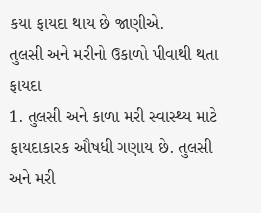કયા ફાયદા થાય છે જાણીએ.
તુલસી અને મરીનો ઉકાળો પીવાથી થતા ફાયદા
1. તુલસી અને કાળા મરી સ્વાસ્થ્ય માટે ફાયદાકારક ઔષધી ગણાય છે. તુલસી અને મરી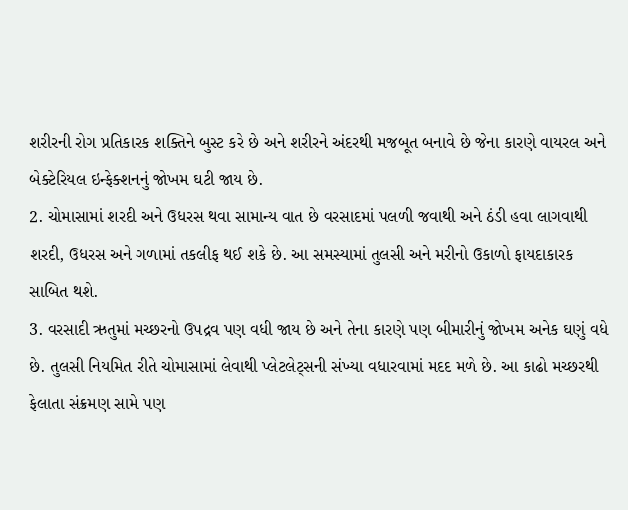શરીરની રોગ પ્રતિકારક શક્તિને બુસ્ટ કરે છે અને શરીરને અંદરથી મજબૂત બનાવે છે જેના કારણે વાયરલ અને બેક્ટેરિયલ ઇન્ફેક્શનનું જોખમ ઘટી જાય છે.
2. ચોમાસામાં શરદી અને ઉધરસ થવા સામાન્ય વાત છે વરસાદમાં પલળી જવાથી અને ઠંડી હવા લાગવાથી શરદી, ઉધરસ અને ગળામાં તકલીફ થઈ શકે છે. આ સમસ્યામાં તુલસી અને મરીનો ઉકાળો ફાયદાકારક સાબિત થશે.
3. વરસાદી ઋતુમાં મચ્છરનો ઉપદ્રવ પણ વધી જાય છે અને તેના કારણે પણ બીમારીનું જોખમ અનેક ઘણું વધે છે. તુલસી નિયમિત રીતે ચોમાસામાં લેવાથી પ્લેટલેટ્સની સંખ્યા વધારવામાં મદદ મળે છે. આ કાઢો મચ્છરથી ફેલાતા સંક્રમણ સામે પણ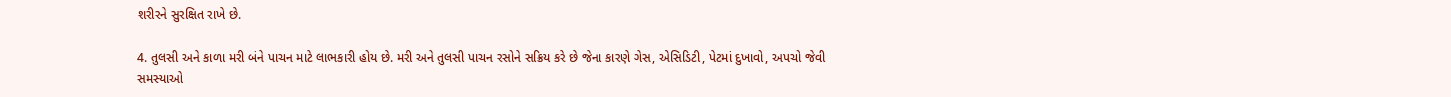શરીરને સુરક્ષિત રાખે છે.

4. તુલસી અને કાળા મરી બંને પાચન માટે લાભકારી હોય છે. મરી અને તુલસી પાચન રસોને સક્રિય કરે છે જેના કારણે ગેસ, એસિડિટી, પેટમાં દુખાવો, અપચો જેવી સમસ્યાઓ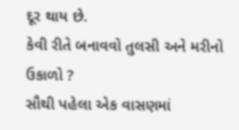દૂર થાય છે.
કેવી રીતે બનાવવો તુલસી અને મરીનો ઉકાળો ?
સૌથી પહેલા એક વાસણમાં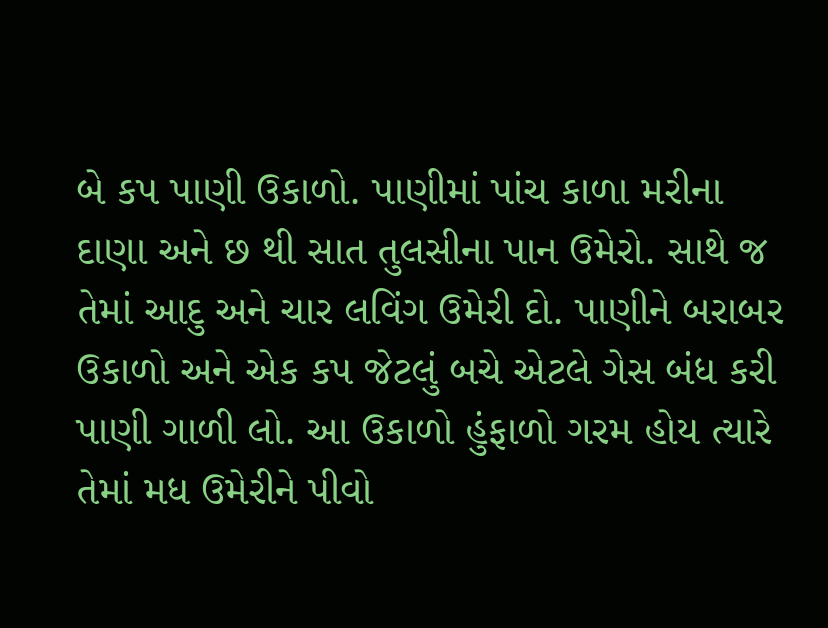બે કપ પાણી ઉકાળો. પાણીમાં પાંચ કાળા મરીના દાણા અને છ થી સાત તુલસીના પાન ઉમેરો. સાથે જ તેમાં આદુ અને ચાર લવિંગ ઉમેરી દો. પાણીને બરાબર ઉકાળો અને એક કપ જેટલું બચે એટલે ગેસ બંધ કરી પાણી ગાળી લો. આ ઉકાળો હુંફાળો ગરમ હોય ત્યારે તેમાં મધ ઉમેરીને પીવો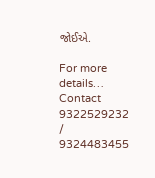જોઈએ.

For more details… Contact 9322529232 / 9324483455